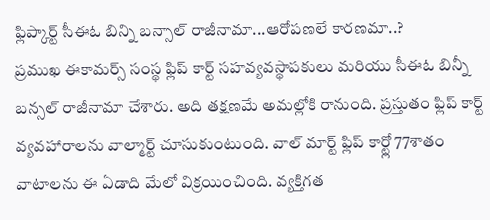ఫ్లిప్కార్ట్ సీఈఓ బిన్ని బన్సాల్ రాజీనామా...ఆరోపణలే కారణమా..?
ప్రముఖ ఈకామర్స్ సంస్థ ఫ్లిప్ కార్ట్ సహవ్యవస్థాపకులు మరియు సీఈఓ బిన్నీ బన్సల్ రాజీనామా చేశారు. అది తక్షణమే అమల్లోకి రానుంది. ప్రస్తుతం ఫ్లిప్ కార్ట్ వ్యవహారాలను వాల్మార్ట్ చూసుకుంటుంది. వాల్ మార్ట్ ఫ్లిప్ కార్ట్లో 77శాతం వాటాలను ఈ ఏడాది మేలో విక్రయించింది. వ్యక్తిగత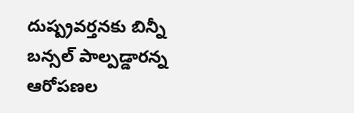దుష్ప్రవర్తనకు బిన్నీ బన్సల్ పాల్పడ్డారన్న ఆరోపణల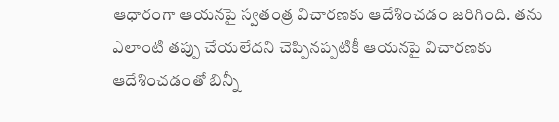ఆధారంగా ఆయనపై స్వతంత్ర విచారణకు ఆదేశించడం జరిగింది. తను ఎలాంటి తప్పు చేయలేదని చెప్పినప్పటికీ ఆయనపై విచారణకు ఆదేశించడంతో బిన్నీ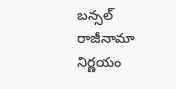బన్సల్ రాజీనామా నిర్ణయం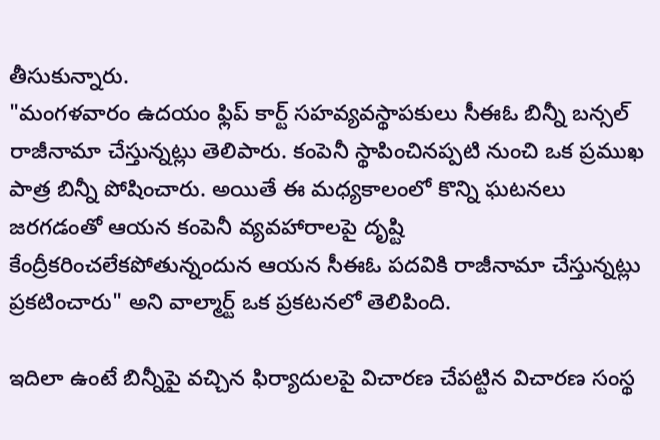తీసుకున్నారు.
"మంగళవారం ఉదయం ఫ్లిప్ కార్ట్ సహవ్యవస్థాపకులు సీఈఓ బిన్నీ బన్సల్ రాజీనామా చేస్తున్నట్లు తెలిపారు. కంపెనీ స్థాపించినప్పటి నుంచి ఒక ప్రముఖ పాత్ర బిన్నీ పోషించారు. అయితే ఈ మధ్యకాలంలో కొన్ని ఘటనలు జరగడంతో ఆయన కంపెనీ వ్యవహారాలపై దృష్టి కేంద్రీకరించలేకపోతున్నందున ఆయన సీఈఓ పదవికి రాజీనామా చేస్తున్నట్లు ప్రకటించారు" అని వాల్మార్ట్ ఒక ప్రకటనలో తెలిపింది.

ఇదిలా ఉంటే బిన్నీపై వచ్చిన ఫిర్యాదులపై విచారణ చేపట్టిన విచారణ సంస్థ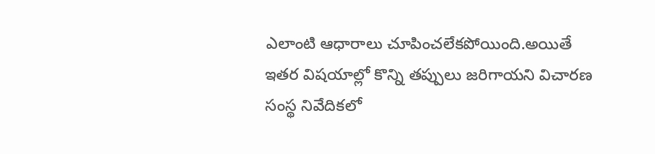ఎలాంటి ఆధారాలు చూపించలేకపోయింది.అయితే ఇతర విషయాల్లో కొన్ని తప్పులు జరిగాయని విచారణ సంస్థ నివేదికలో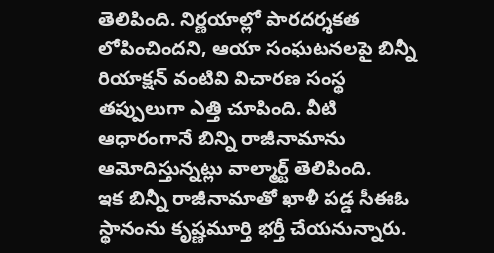తెలిపింది. నిర్ణయాల్లో పారదర్శకత లోపించిందని, ఆయా సంఘటనలపై బిన్నీ రియాక్షన్ వంటివి విచారణ సంస్థ తప్పులుగా ఎత్తి చూపింది. వీటి ఆధారంగానే బిన్ని రాజీనామాను ఆమోదిస్తున్నట్లు వాల్మార్ట్ తెలిపింది.
ఇక బిన్నీ రాజీనామాతో ఖాళీ పడ్డ సీఈఓ స్థానంను కృష్ణమూర్తి భర్తీ చేయనున్నారు.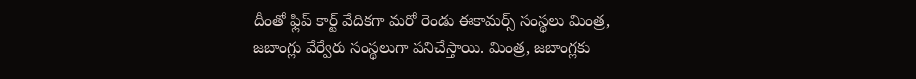దీంతో ఫ్లిప్ కార్ట్ వేదికగా మరో రెండు ఈకామర్స్ సంస్థలు మింత్ర, జబాంగ్లు వేర్వేరు సంస్థలుగా పనిచేస్తాయి. మింత్ర, జబాంగ్లకు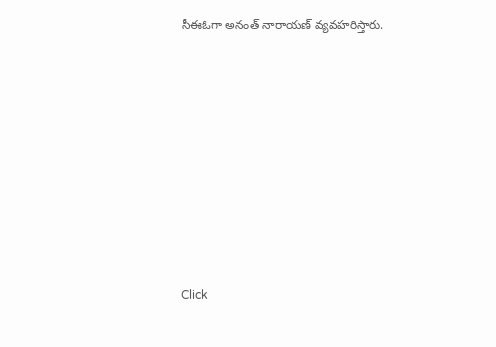సీఈఓగా అనంత్ నారాయణ్ వ్యవహరిస్తారు.












Click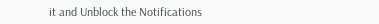it and Unblock the Notifications